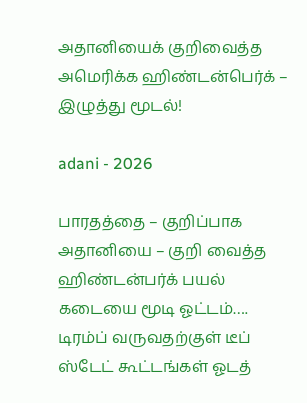அதானியைக் குறிவைத்த அமெரிக்க ஹிண்டன்பெர்க் – இழுத்து மூடல்!

adani - 2026

பாரதத்தை – குறிப்பாக அதானியை – குறி வைத்த ஹிண்டன்பர்க் பயல் கடையை மூடி ஓட்டம்…. டிரம்ப் வருவதற்குள் டீப் ஸ்டேட் கூட்டங்கள் ஓடத்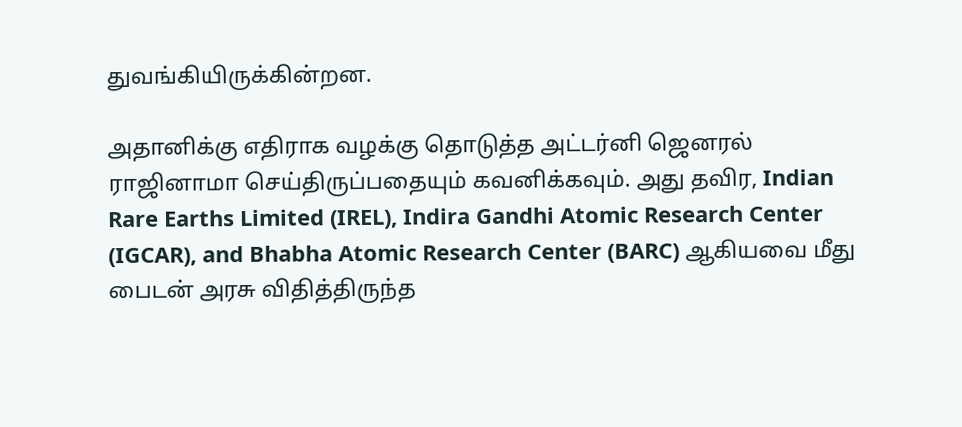துவங்கியிருக்கின்றன.

அதானிக்கு எதிராக வழக்கு தொடுத்த அட்டர்னி ஜெனரல் ராஜினாமா செய்திருப்பதையும் கவனிக்கவும். அது தவிர, Indian Rare Earths Limited (IREL), Indira Gandhi Atomic Research Center (IGCAR), and Bhabha Atomic Research Center (BARC) ஆகியவை மீது பைடன் அரசு விதித்திருந்த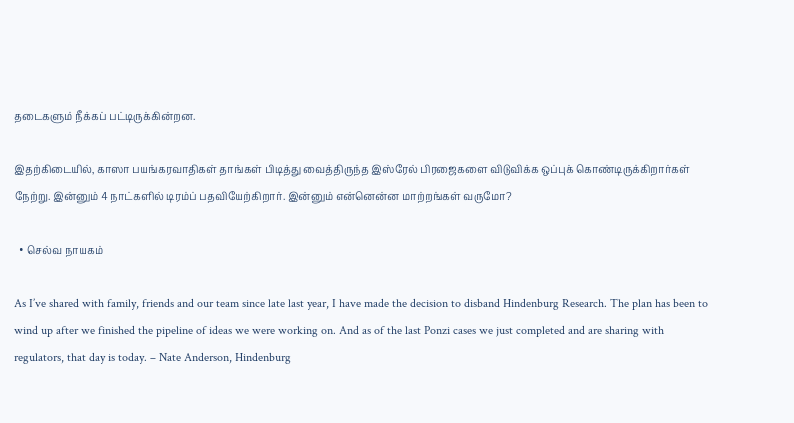தடைகளும் நீக்கப் பட்டிருக்கின்றன.

இதற்கிடையில், காஸா பயங்கரவாதிகள் தாங்கள் பிடித்து வைத்திருந்த இஸ்ரேல் பிரஜைகளை விடுவிக்க ஒப்புக் கொண்டிருக்கிறார்கள் நேற்று. இன்னும் 4 நாட்களில் டிரம்ப் பதவியேற்கிறார். இன்னும் என்னென்ன மாற்றங்கள் வருமோ?

  • செல்வ நாயகம்

As I’ve shared with family, friends and our team since late last year, I have made the decision to disband Hindenburg Research. The plan has been to wind up after we finished the pipeline of ideas we were working on. And as of the last Ponzi cases we just completed and are sharing with regulators, that day is today. – Nate Anderson, Hindenburg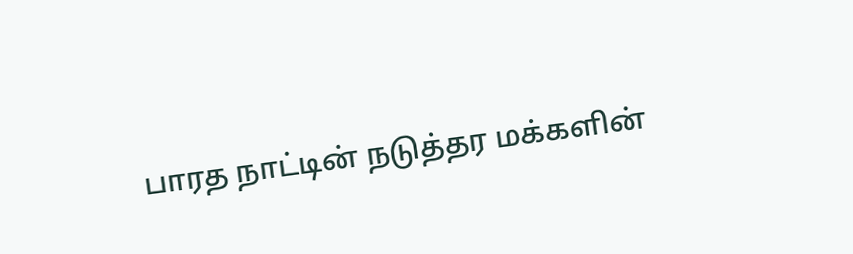பாரத நாட்டின் நடுத்தர மக்களின்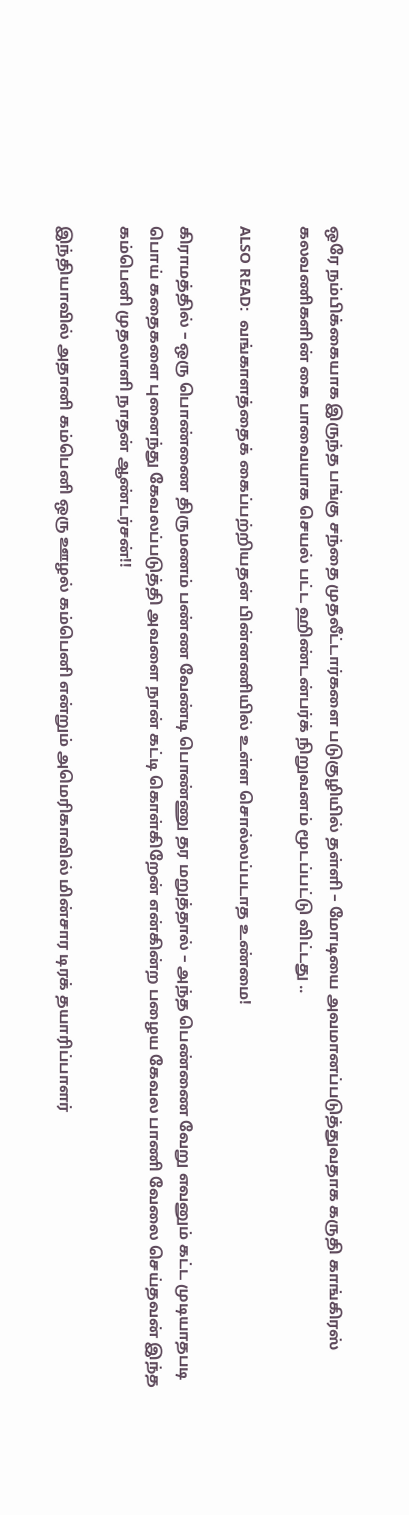ஒரே நம்பிக்கையாக இருந்த பங்கு சந்தை முதலீட்டார்களை படுகுழியில் தள்ளி – மோடியை அவமானப்படுத்துவதாக கருதி காங்கிரஸ் கலவணிகளின் கை பாவையாக செயல் பட்ட ஹிண்டன்பர்க் நிறுவனம் மூடப்பட்டு விட்டது ..

ALSO READ:  வங்காளத்தைக் கைப்பற்றியதன் பின்னணியில் உள்ள சொல்லப்படாத உண்மை!

கிராமத்தில் – ஒரு பொண்ணை திருமணம் பண்ண வேண்டி பொண்ணு தர மறுத்தால் – அந்த பெண்ணை வேறு எவனும் கட்ட முடியாதபடி பொய் கதைகளை புனைந்து கேவலப்படுத்தி அவளை நான் கட்டி கொள்கிறேன் என்கின்ற பழைய கேவல பாணி வேலை செய்தவன் இந்த கம்பெனி முதலாளி நாதன் ஆண்டர்சன்!!

இந்தியாவில் அதானி கம்பெனி ஒரு ஊழல் கம்பெனி என்றும் அமெரிகாவில் மின்சார டிரக் தயாரிப்பாளர்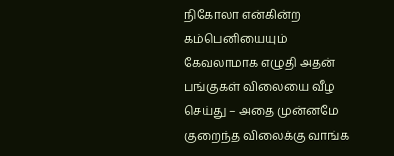நிகோலா என்கின்ற கம்பெனியையும் கேவலாமாக எழுதி அதன் பங்குகள் விலையை வீழ செய்து – அதை முன்னமே குறைந்த விலைக்கு வாங்க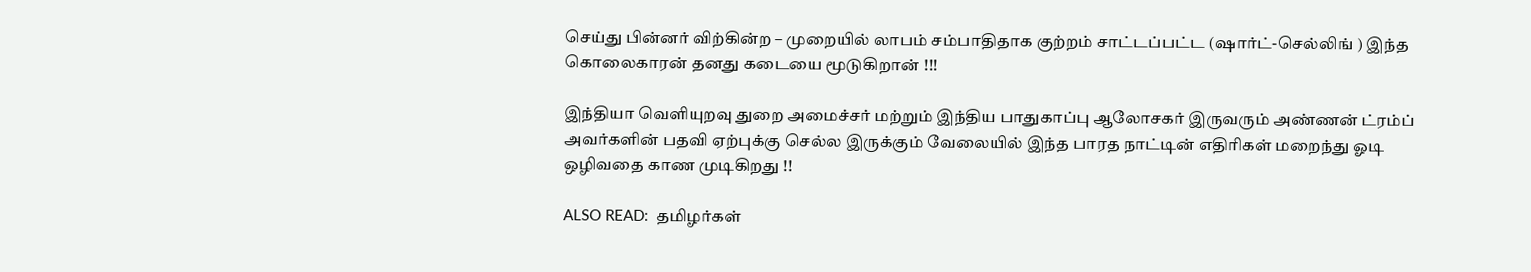செய்து பின்னர் விற்கின்ற – முறையில் லாபம் சம்பாதிதாக குற்றம் சாட்டப்பட்ட (ஷார்ட்-செல்லிங் ) இந்த கொலைகாரன் தனது கடையை மூடுகிறான் !!!

இந்தியா வெளியுறவு துறை அமைச்சர் மற்றும் இந்திய பாதுகாப்பு ஆலோசகர் இருவரும் அண்ணன் ட்ரம்ப் அவர்களின் பதவி ஏற்புக்கு செல்ல இருக்கும் வேலையில் இந்த பாரத நாட்டின் எதிரிகள் மறைந்து ஓடி ஒழிவதை காண முடிகிறது !!

ALSO READ:  தமிழர்கள்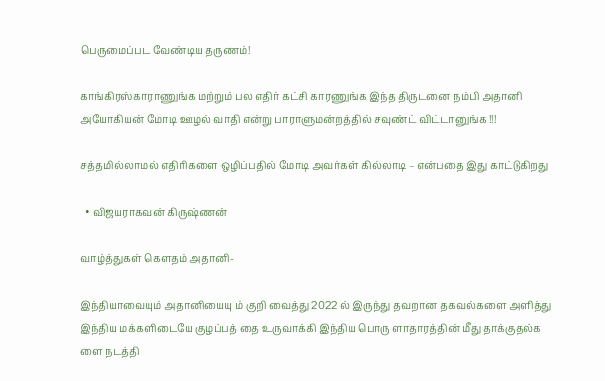பெருமைப்பட வேண்டிய தருணம்!

காங்கிரஸ்காராணுங்க மற்றும் பல எதிர் கட்சி காரணுங்க இந்த திருடனை நம்பி அதானி அயோகியன் மோடி ஊழல் வாதி என்று பாராளுமன்றத்தில் சவுண்ட் விட்டானுங்க !!!

சத்தமில்லாமல் எதிரிகளை ஒழிப்பதில் மோடி அவர்கள் கில்லாடி – என்பதை இது காட்டுகிறது

  • விஜயராகவன் கிருஷ்ணன்

வாழ்த்துகள் கௌதம் அதானி-

இந்தியாவையும் அதானியையு ம் குறி வைத்து 2022 ல் இருந்து தவறான தகவல்களை அளித்து இந்திய மக்களிடையே குழப்பத் தை உருவாக்கி இந்திய பொரு ளாதாரத்தின் மீது தாக்குதல்க ளை நடத்தி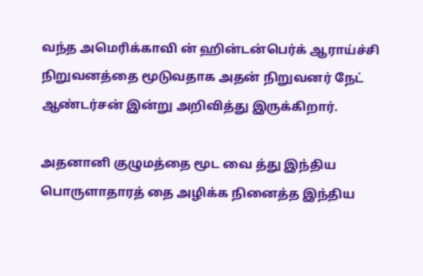வந்த அமெரிக்காவி ன் ஹின்டன்பெர்க் ஆராய்ச்சி நிறுவனத்தை மூடுவதாக அதன் நிறுவனர் நேட் ஆண்டர்சன் இன்று அறிவித்து இருக்கிறார்.

அதனானி குழுமத்தை மூட வை த்து இந்திய பொருளாதாரத் தை அழிக்க நினைத்த இந்திய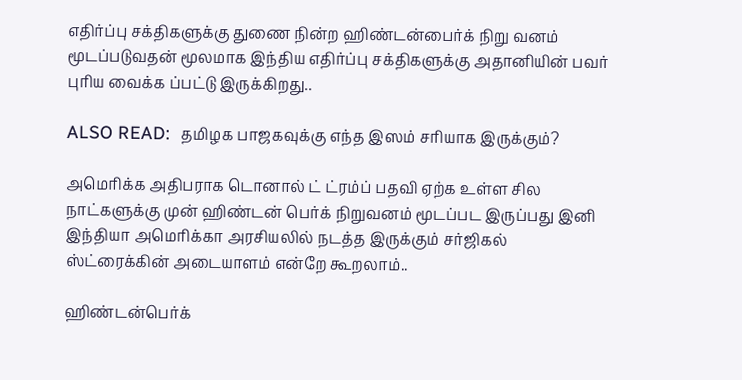எதிர்ப்பு சக்திகளுக்கு துணை நின்ற ஹிண்டன்பைர்க் நிறு வனம் மூடப்படுவதன் மூலமாக இந்திய எதிர்ப்பு சக்திகளுக்கு அதானியின் பவர் புரிய வைக்க ப்பட்டு இருக்கிறது..

ALSO READ:  தமிழக பாஜகவுக்கு எந்த இஸம் சரியாக இருக்கும்?

அமெரிக்க அதிபராக டொனால் ட் ட்ரம்ப் பதவி ஏற்க உள்ள சில நாட்களுக்கு முன் ஹிண்டன் பெர்க் நிறுவனம் மூடப்பட இருப்பது இனி இந்தியா அமெரிக்கா அரசியலில் நடத்த இருக்கும் சர்ஜிகல் ஸ்ட்ரைக்கின் அடையாளம் என்றே கூறலாம்..

ஹிண்டன்பெர்க்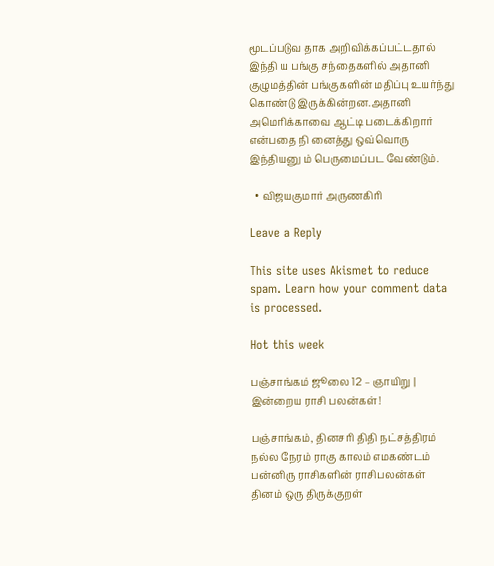மூடப்படுவ தாக அறிவிக்கப்பட்டதால் இந்தி ய பங்கு சந்தைகளில் அதானி குழுமத்தின் பங்குகளின் மதிப்பு உயர்ந்து கொண்டு இருக்கின்றன.அதானி அமெரிக்காவை ஆட்டி படைக்கிறார் என்பதை நி னைத்து ஒவ்வொரு இந்தியனு ம் பெருமைப்பட வேண்டும்.

  • விஜயகுமார் அருணகிரி

Leave a Reply

This site uses Akismet to reduce spam. Learn how your comment data is processed.

Hot this week

பஞ்சாங்கம் ஜூலை 12 – ஞாயிறு | இன்றைய ராசி பலன்கள்!

பஞ்சாங்கம், தினசரி திதி நட்சத்திரம் நல்ல நேரம் ராகு காலம் எமகண்டம் பன்னிரு ராசிகளின் ராசிபலன்கள் தினம் ஒரு திருக்குறள்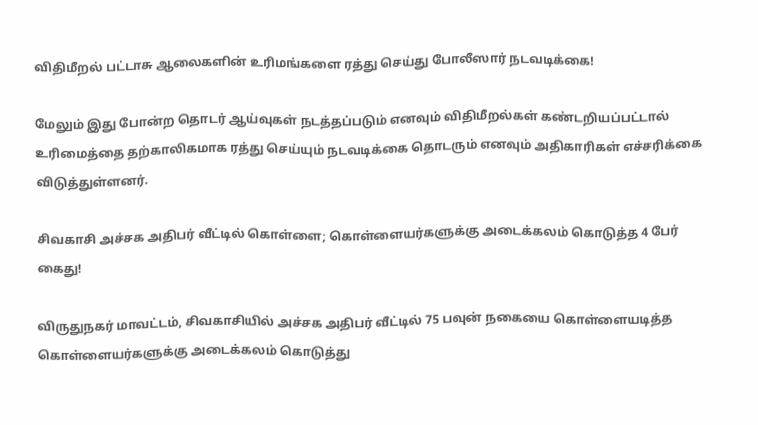விதிமீறல் பட்டாசு ஆலைகளின் உரிமங்களை ரத்து செய்து போலீஸார் நடவடிக்கை!

மேலும் இது போன்ற தொடர் ஆய்வுகள் நடத்தப்படும் எனவும் விதிமீறல்கள் கண்டறியப்பட்டால் உரிமைத்தை தற்காலிகமாக ரத்து செய்யும் நடவடிக்கை தொடரும் எனவும் அதிகாரிகள் எச்சரிக்கை விடுத்துள்ளனர்.

சிவகாசி அச்சக அதிபர் வீட்டில் கொள்ளை; கொள்ளையர்களுக்கு அடைக்கலம் கொடுத்த 4 பேர் கைது!

விருதுநகர் மாவட்டம், சிவகாசியில் அச்சக அதிபர் வீட்டில் 75 பவுன் நகையை கொள்ளையடித்த கொள்ளையர்களுக்கு அடைக்கலம் கொடுத்து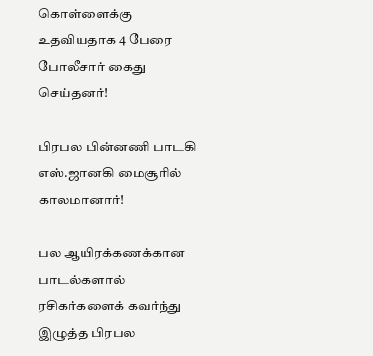கொள்ளைக்கு உதவியதாக 4 பேரை போலீசார் கைது செய்தனர்!

பிரபல பின்னணி பாடகி எஸ்.ஜானகி மைசூரில் காலமானார்!

பல ஆயிரக்கணக்கான பாடல்களால் ரசிகர்களைக் கவர்ந்து இழுத்த பிரபல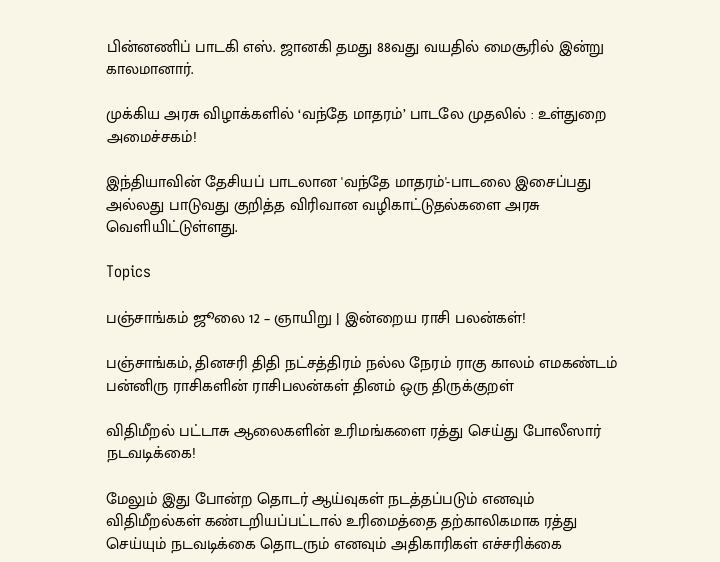பின்னணிப் பாடகி எஸ். ஜானகி தமது 88வது வயதில் மைசூரில் இன்று காலமானார்.

முக்கிய அரசு விழாக்களில் ‘வந்தே மாதரம்’ பாடலே முதலில் : உள்துறை அமைச்சகம்!

இந்தியாவின் தேசியப் பாடலான 'வந்தே மாதரம்'-பாடலை இசைப்பது அல்லது பாடுவது குறித்த விரிவான வழிகாட்டுதல்களை அரசு வெளியிட்டுள்ளது.

Topics

பஞ்சாங்கம் ஜூலை 12 – ஞாயிறு | இன்றைய ராசி பலன்கள்!

பஞ்சாங்கம், தினசரி திதி நட்சத்திரம் நல்ல நேரம் ராகு காலம் எமகண்டம் பன்னிரு ராசிகளின் ராசிபலன்கள் தினம் ஒரு திருக்குறள்

விதிமீறல் பட்டாசு ஆலைகளின் உரிமங்களை ரத்து செய்து போலீஸார் நடவடிக்கை!

மேலும் இது போன்ற தொடர் ஆய்வுகள் நடத்தப்படும் எனவும் விதிமீறல்கள் கண்டறியப்பட்டால் உரிமைத்தை தற்காலிகமாக ரத்து செய்யும் நடவடிக்கை தொடரும் எனவும் அதிகாரிகள் எச்சரிக்கை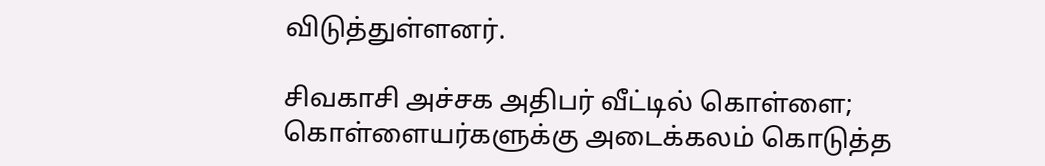விடுத்துள்ளனர்.

சிவகாசி அச்சக அதிபர் வீட்டில் கொள்ளை; கொள்ளையர்களுக்கு அடைக்கலம் கொடுத்த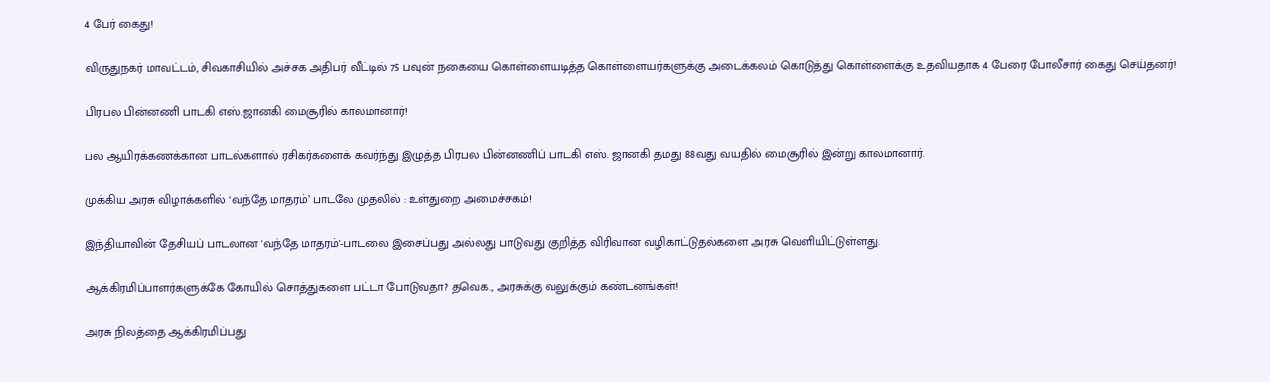4 பேர் கைது!

விருதுநகர் மாவட்டம், சிவகாசியில் அச்சக அதிபர் வீட்டில் 75 பவுன் நகையை கொள்ளையடித்த கொள்ளையர்களுக்கு அடைக்கலம் கொடுத்து கொள்ளைக்கு உதவியதாக 4 பேரை போலீசார் கைது செய்தனர்!

பிரபல பின்னணி பாடகி எஸ்.ஜானகி மைசூரில் காலமானார்!

பல ஆயிரக்கணக்கான பாடல்களால் ரசிகர்களைக் கவர்ந்து இழுத்த பிரபல பின்னணிப் பாடகி எஸ். ஜானகி தமது 88வது வயதில் மைசூரில் இன்று காலமானார்.

முக்கிய அரசு விழாக்களில் ‘வந்தே மாதரம்’ பாடலே முதலில் : உள்துறை அமைச்சகம்!

இந்தியாவின் தேசியப் பாடலான 'வந்தே மாதரம்'-பாடலை இசைப்பது அல்லது பாடுவது குறித்த விரிவான வழிகாட்டுதல்களை அரசு வெளியிட்டுள்ளது.

ஆக்கிரமிப்பாளர்களுக்கே கோயில் சொத்துகளை பட்டா போடுவதா? தவெக., அரசுக்கு வலுக்கும் கண்டனங்கள்!

அரசு நிலத்தை ஆக்கிரமிப்பது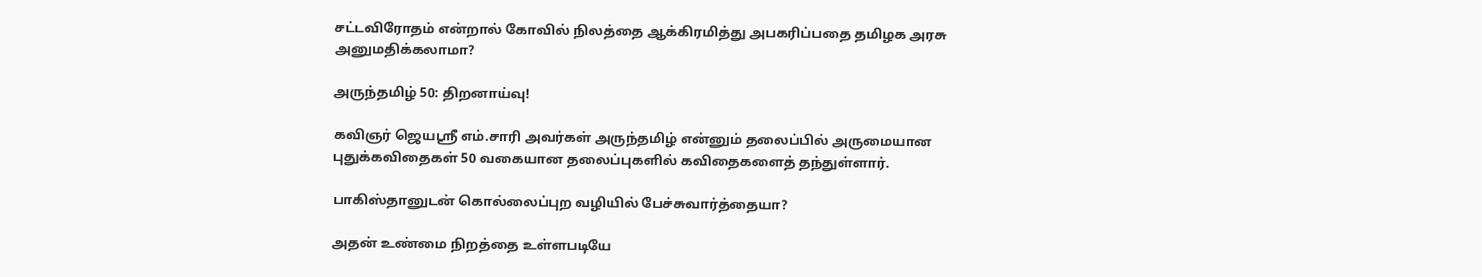சட்டவிரோதம் என்றால் கோவில் நிலத்தை ஆக்கிரமித்து அபகரிப்பதை தமிழக அரசு அனுமதிக்கலாமா?

அருந்தமிழ் 50: திறனாய்வு!

கவிஞர் ஜெயஸ்ரீ எம்.சாரி அவர்கள் அருந்தமிழ் என்னும் தலைப்பில் அருமையான புதுக்கவிதைகள் 50 வகையான தலைப்புகளில் கவிதைகளைத் தந்துள்ளார்.

பாகிஸ்தானுடன் கொல்லைப்புற வழியில் பேச்சுவார்த்தையா?

அதன் உண்மை நிறத்தை உள்ளபடியே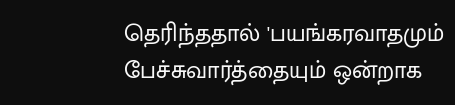தெரிந்ததால் 'பயங்கரவாதமும் பேச்சுவார்த்தையும் ஒன்றாக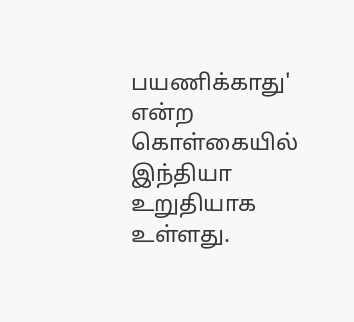பயணிக்காது' என்ற கொள்கையில் இந்தியா உறுதியாக உள்ளது.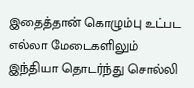இதைத்தான் கொழும்பு உட்பட எல்லா மேடைகளிலும் இந்தியா தொடர்ந்து சொல்லி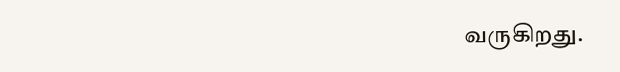வருகிறது.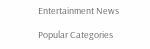Entertainment News

Popular Categories